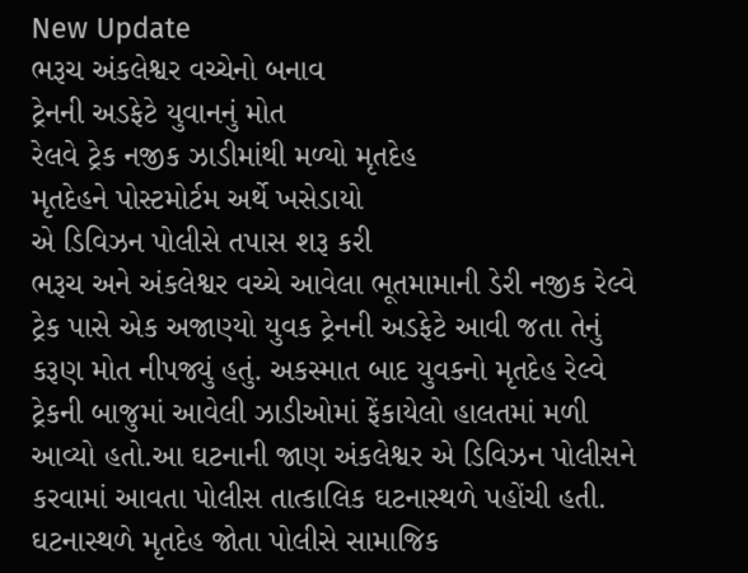New Update
ભરૂચ અંકલેશ્વર વચ્ચેનો બનાવ
ટ્રેનની અડફેટે યુવાનનું મોત
રેલવે ટ્રેક નજીક ઝાડીમાંથી મળ્યો મૃતદેહ
મૃતદેહને પોસ્ટમોર્ટમ અર્થે ખસેડાયો
એ ડિવિઝન પોલીસે તપાસ શરૂ કરી
ભરૂચ અને અંકલેશ્વર વચ્ચે આવેલા ભૂતમામાની ડેરી નજીક રેલ્વે ટ્રેક પાસે એક અજાણ્યો યુવક ટ્રેનની અડફેટે આવી જતા તેનું કરૂણ મોત નીપજ્યું હતું. અકસ્માત બાદ યુવકનો મૃતદેહ રેલ્વે ટ્રેકની બાજુમાં આવેલી ઝાડીઓમાં ફેંકાયેલો હાલતમાં મળી આવ્યો હતો.આ ઘટનાની જાણ અંકલેશ્વર એ ડિવિઝન પોલીસને કરવામાં આવતા પોલીસ તાત્કાલિક ઘટનાસ્થળે પહોંચી હતી.
ઘટનાસ્થળે મૃતદેહ જોતા પોલીસે સામાજિક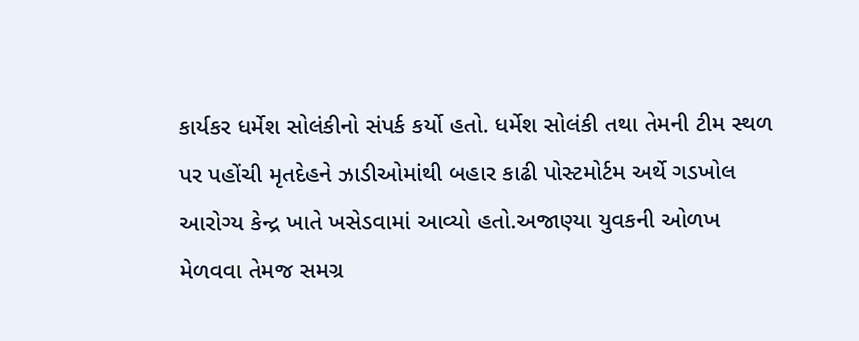કાર્યકર ધર્મેશ સોલંકીનો સંપર્ક કર્યો હતો. ધર્મેશ સોલંકી તથા તેમની ટીમ સ્થળ પર પહોંચી મૃતદેહને ઝાડીઓમાંથી બહાર કાઢી પોસ્ટમોર્ટમ અર્થે ગડખોલ આરોગ્ય કેન્દ્ર ખાતે ખસેડવામાં આવ્યો હતો.અજાણ્યા યુવકની ઓળખ મેળવવા તેમજ સમગ્ર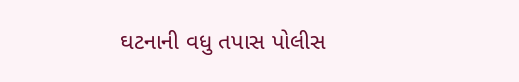ઘટનાની વધુ તપાસ પોલીસ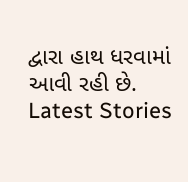દ્વારા હાથ ધરવામાં આવી રહી છે.
Latest Stories